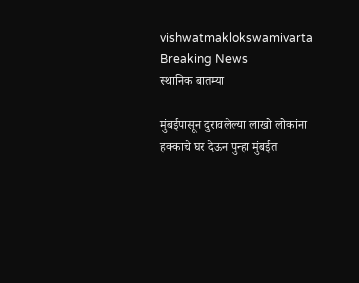vishwatmaklokswamivarta
Breaking News
स्थानिक बातम्या

मुंबईपासून दुरावलेल्या लाखो लोकांना हक्काचे घर देऊन पुन्हा मुंबईत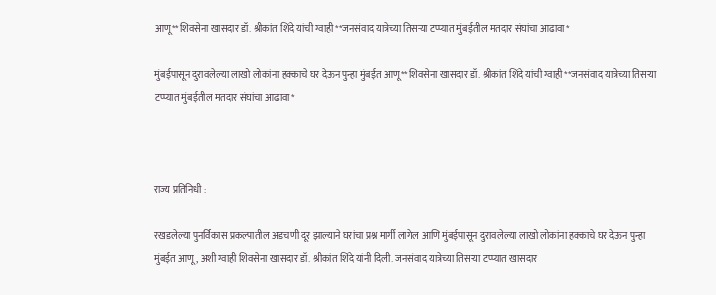आणू**शिवसेना खासदार डॉ. श्रीकांत शिंदे यांची ग्वाही**जनसंवाद यात्रेच्या तिसऱ्या टप्प्यात मुंबईतील मतदार संघांचा आढावा*

मुंबईपासून दुरावलेल्या लाखो लोकांना हक्काचे घर देऊन पुन्हा मुंबईत आणू**शिवसेना खासदार डॉ. श्रीकांत शिंदे यांची ग्वाही**जनसंवाद यात्रेच्या तिसऱ्या टप्प्यात मुंबईतील मतदार संघांचा आढावा*



राज्य प्रतिनिधी :

रखडलेल्या पुनर्विकास प्रकल्पातील अडचणी दूर झाल्याने घरांचा प्रश्न मार्गी लागेल आणि मुंबईपासून दुरावलेल्या लाखो लोकांना हक्काचे घर देऊन पुन्हा मुंबईत आणू , अशी ग्वाही शिवसेना खासदार डॉ. श्रीकांत शिंदे यांनी दिली. जनसंवाद यात्रेच्या तिसऱ्या टप्प्यात खासदार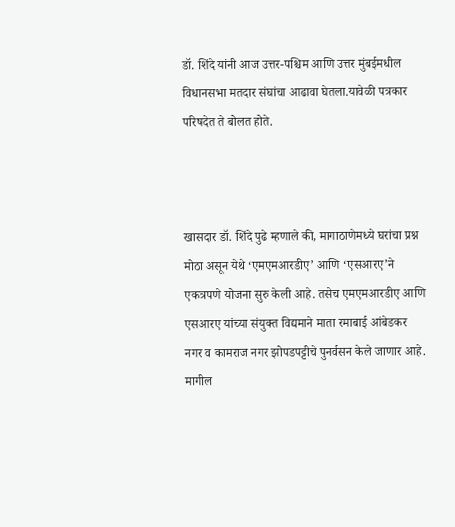डॉ. शिंदे यांनी आज उत्तर-पश्चिम आणि उत्तर मुंबईमधील विधानसभा मतदार संघांचा आढावा घेतला.यावेळी पत्रकार परिषदेत ते बोलत होते.



खासदार डॉ. शिंदे पुढे म्हणाले की, मागाठाणेमध्ये घरांचा प्रश्न मोठा असून येथे ‘एमएमआरडीए’ आणि ‘एसआरए’ने एकत्रपणे योजना सुरु केली आहे. तसेच एमएमआरडीए आणि एसआरए यांच्या संयुक्त विद्यमाने माता रमाबाई आंबेडकर नगर व कामराज नगर झोपडपट्टीचे पुनर्वसन केले जाणार आहे. मागील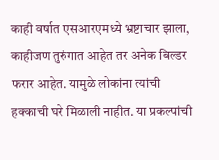काही वर्षात एसआरएमध्ये भ्रष्टाचार झाला, काहीजण तुरुंगात आहेत तर अनेक बिल्डर फरार आहेत. यामुळे लोकांना त्यांची हक्काची घरे मिळाली नाहीत. या प्रकल्पांची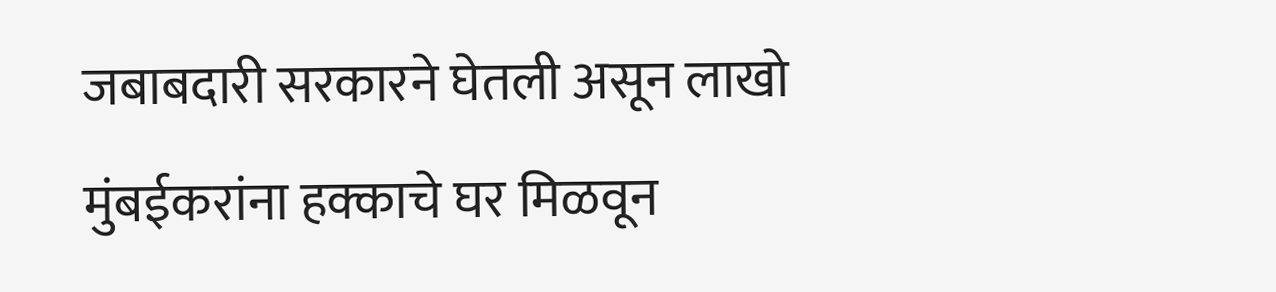जबाबदारी सरकारने घेतली असून लाखो मुंबईकरांना हक्काचे घर मिळवून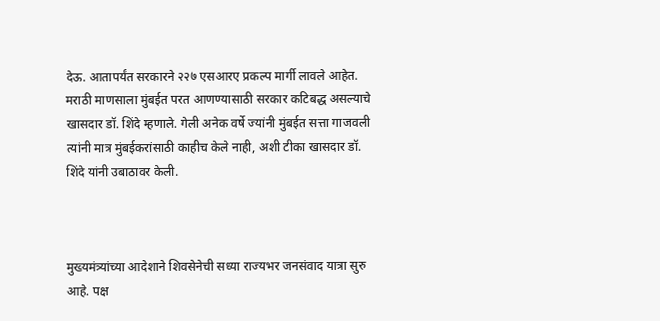देऊ. आतापर्यंत सरकारने २२७ एसआरए प्रकल्प मार्गी लावले आहेत. मराठी माणसाला मुंबईत परत आणण्यासाठी सरकार कटिबद्ध असल्याचे खासदार डॉ. शिंदे म्हणाले. गेली अनेक वर्षे ज्यांनी मुंबईत सत्ता गाजवली त्यांनी मात्र मुंबईकरांसाठी काहीच केले नाही, अशी टीका खासदार डॉ. शिंदे यांनी उबाठावर केली.



मुख्यमंत्र्यांच्या आदेशाने शिवसेनेची सध्या राज्यभर जनसंवाद यात्रा सुरु आहे. पक्ष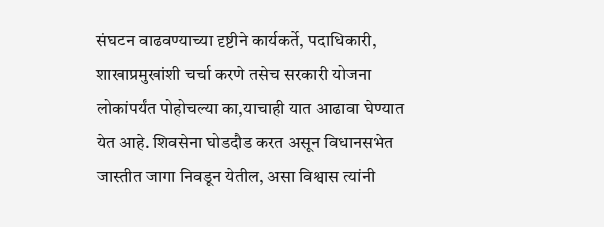संघटन वाढवण्याच्या दृष्टीने कार्यकर्ते, पदाधिकारी, शाखाप्रमुखांशी चर्चा करणे तसेच सरकारी योजना लोकांपर्यंत पोहोचल्या का,याचाही यात आढावा घेण्यात येत आहे. शिवसेना घोडदौड करत असून विधानसभेत जास्तीत जागा निवडून येतील, असा विश्वास त्यांनी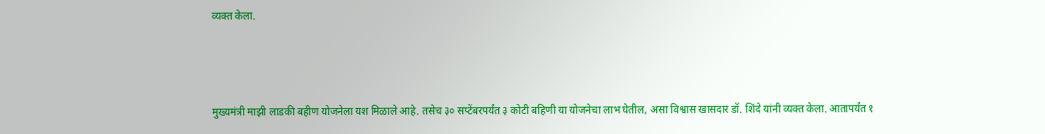व्यक्त केला.



मुख्यमंत्री माझी लाडकी बहीण योजनेला यश मिळाले आहे. तसेच ३० सप्टेंबरपर्यंत ३ कोटी बहिणी या योजनेचा लाभ घेतील, असा विश्वास खासदार डॉ. शिंदे यांनी व्यक्त केला. आतापर्यंत १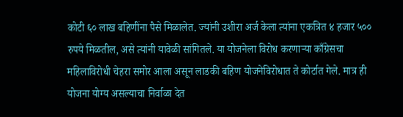कोटी ६० लाख बहिणींना पैसे मिळालेत. ज्यांनी उशीरा अर्ज केला त्यांना एकत्रित ४ हजार ५०० रुपये मिळतील, असे त्यांनी यावेळी सांगितले. या योजनेला विरोध करणाऱ्या काँग्रेसचा महिलाविरोधी चेहरा समोर आला असून लाडकी बहिण योजनेविरोधात ते कोर्टात गेले. मात्र ही योजना योग्य असल्याचा निर्वाळा देत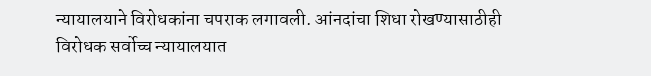न्यायालयाने विरोधकांना चपराक लगावली. आंनदांचा शिधा रोखण्यासाठीही विरोधक सर्वोच्च न्यायालयात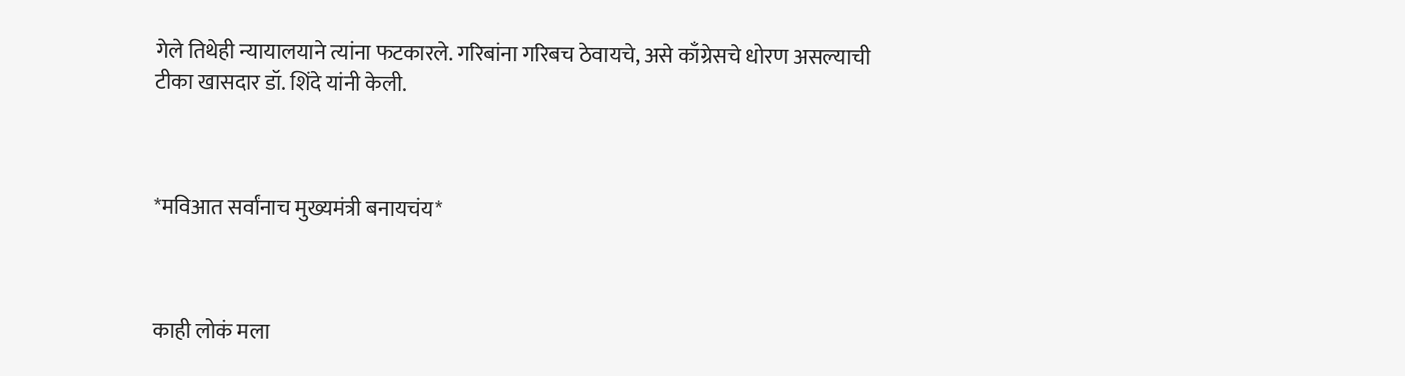गेले तिथेही न्यायालयाने त्यांना फटकारले. गरिबांना गरिबच ठेवायचे, असे काँग्रेसचे धोरण असल्याची टीका खासदार डॉ. शिंदे यांनी केली.



*मविआत सर्वांनाच मुख्यमंत्री बनायचंय*



काही लोकं मला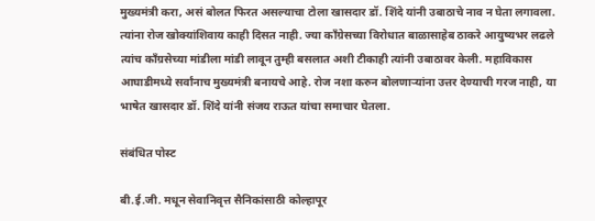मुख्यमंत्री करा, असं बोलत फिरत असल्याचा टोला खासदार डॉ. शिंदे यांनी उबाठाचे नाव न घेता लगावला. त्यांना रोज खोक्यांशिवाय काही दिसत नाही. ज्या काँग्रेसच्या विरोधात बाळासाहेब ठाकरे आयुष्यभर लढले त्यांच काँग्रसेच्या मांडीला मांडी लावून तुम्ही बसलात अशी टीकाही त्यांनी उबाठावर केली. महाविकास आघाडीमध्ये सर्वांनाच मुख्यमंत्री बनायचे आहे. रोज नशा करुन बोलणाऱ्यांना उत्तर देण्याची गरज नाही, या भाषेत खासदार डॉ. शिंदे यांनी संजय राऊत यांचा समाचार घेतला.

संबंधित पोस्ट

बी.ई.जी. मधून सेवानिवृत्त सैनिकांसाठी कोल्हापूर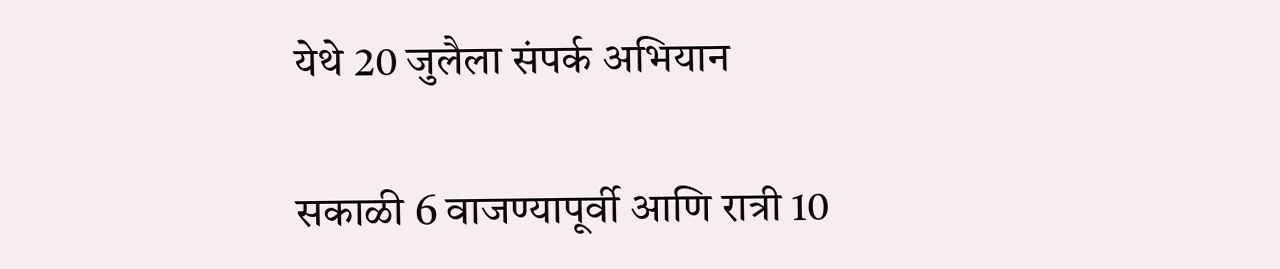येथे 20 जुलैला संपर्क अभियान

सकाळी 6 वाजण्यापूर्वी आणि रात्री 10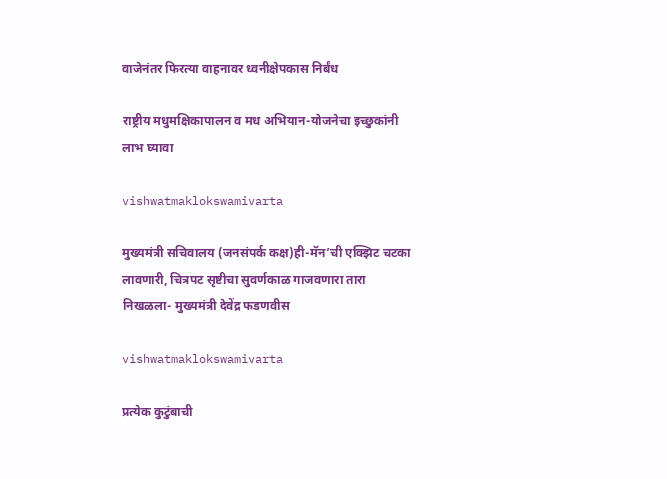वाजेनंतर फिरत्या वाहनावर ध्वनीक्षेपकास निर्बंध

राष्ट्रीय मधुमक्षिकापालन व मध अभियान-योजनेचा इच्छुकांनी लाभ घ्यावा

vishwatmaklokswamivarta

मुख्यमंत्री सचिवालय (जनसंपर्क कक्ष)ही-मॅन’ची एक्झिट चटका लावणारी, चित्रपट सृष्टीचा सुवर्णकाळ गाजवणारा तारा निखळला- मुख्यमंत्री देवेंद्र फडणवीस

vishwatmaklokswamivarta

प्रत्येक कुटुंबाची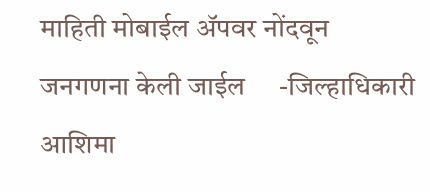माहिती मोबाईल ॲपवर नोंदवून जनगणना केली जाईल     -जिल्हाधिकारी आशिमा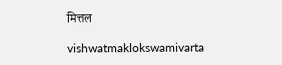मित्तल

vishwatmaklokswamivarta